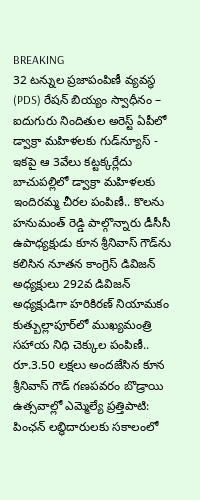BREAKING
32 టన్నుల ప్రజాపంపిణీ వ్యవస్థ (PDS) రేషన్ బియ్యం స్వాధీనం – ఐదుగురు నిందితుల అరెస్ట్ ఏపీలో డ్వాక్రా మహిళలకు గుడ్‌న్యూస్ - ఇకపై ఆ 3వేలు కట్టక్కర్లేదు బాచుపల్లిలో డ్వాక్రా మహిళలకు ఇందిరమ్మ చీరల పంపిణీ.. కొలను హనుమంత్ రెడ్డి పాల్గొన్నారు డీసీసీ ఉపాధ్యక్షుడు కూన శ్రీనివాస్ గౌడ్‌ను కలిసిన నూతన కాంగ్రెస్ డివిజన్ అధ్యక్షులు 292వ డివిజన్ అధ్యక్షుడిగా హరికిరణ్ నియామకం కుత్బుల్లాపూర్‌లో ముఖ్యమంత్రి సహాయ నిధి చెక్కుల పంపిణీ.. రూ.3.50 లక్షలు అందజేసిన కూన శ్రీనివాస్ గౌడ్ గణపవరం బొడ్రాయి ఉత్సవాల్లో ఎమ్మెల్యే ప్రత్తిపాటి: పింఛన్ లబ్ధిదారులకు సకాలంలో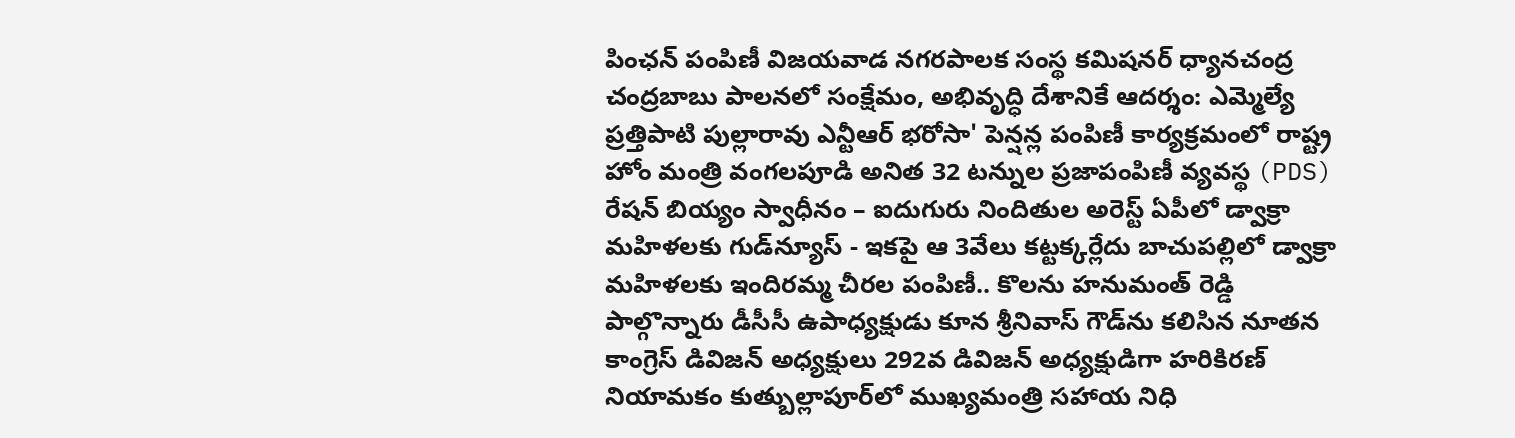పింఛన్ పంపిణీ విజయవాడ నగరపాలక సంస్థ కమిషనర్ ధ్యానచంద్ర చంద్రబాబు పాలనలో సంక్షేమం, అభివృద్ధి దేశానికే ఆదర్శం: ఎమ్మెల్యే ప్రత్తిపాటి పుల్లారావు ఎన్టీఆర్ భరోసా' పెన్షన్ల పంపిణీ కార్యక్రమంలో రాష్ట్ర హోం మంత్రి వంగలపూడి అనిత 32 టన్నుల ప్రజాపంపిణీ వ్యవస్థ (PDS) రేషన్ బియ్యం స్వాధీనం – ఐదుగురు నిందితుల అరెస్ట్ ఏపీలో డ్వాక్రా మహిళలకు గుడ్‌న్యూస్ - ఇకపై ఆ 3వేలు కట్టక్కర్లేదు బాచుపల్లిలో డ్వాక్రా మహిళలకు ఇందిరమ్మ చీరల పంపిణీ.. కొలను హనుమంత్ రెడ్డి పాల్గొన్నారు డీసీసీ ఉపాధ్యక్షుడు కూన శ్రీనివాస్ గౌడ్‌ను కలిసిన నూతన కాంగ్రెస్ డివిజన్ అధ్యక్షులు 292వ డివిజన్ అధ్యక్షుడిగా హరికిరణ్ నియామకం కుత్బుల్లాపూర్‌లో ముఖ్యమంత్రి సహాయ నిధి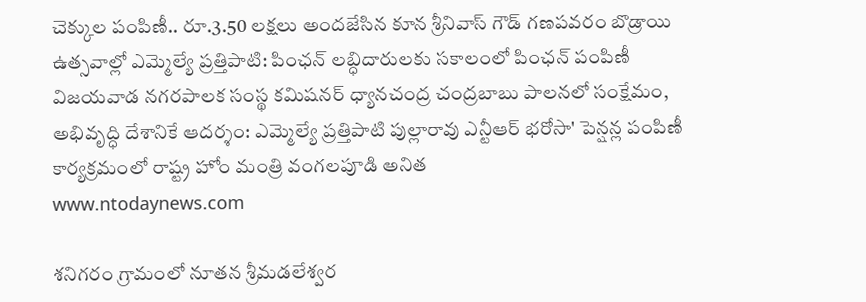చెక్కుల పంపిణీ.. రూ.3.50 లక్షలు అందజేసిన కూన శ్రీనివాస్ గౌడ్ గణపవరం బొడ్రాయి ఉత్సవాల్లో ఎమ్మెల్యే ప్రత్తిపాటి: పింఛన్ లబ్ధిదారులకు సకాలంలో పింఛన్ పంపిణీ విజయవాడ నగరపాలక సంస్థ కమిషనర్ ధ్యానచంద్ర చంద్రబాబు పాలనలో సంక్షేమం, అభివృద్ధి దేశానికే ఆదర్శం: ఎమ్మెల్యే ప్రత్తిపాటి పుల్లారావు ఎన్టీఆర్ భరోసా' పెన్షన్ల పంపిణీ కార్యక్రమంలో రాష్ట్ర హోం మంత్రి వంగలపూడి అనిత
www.ntodaynews.com

శనిగరం గ్రామంలో నూతన శ్రీమడలేశ్వర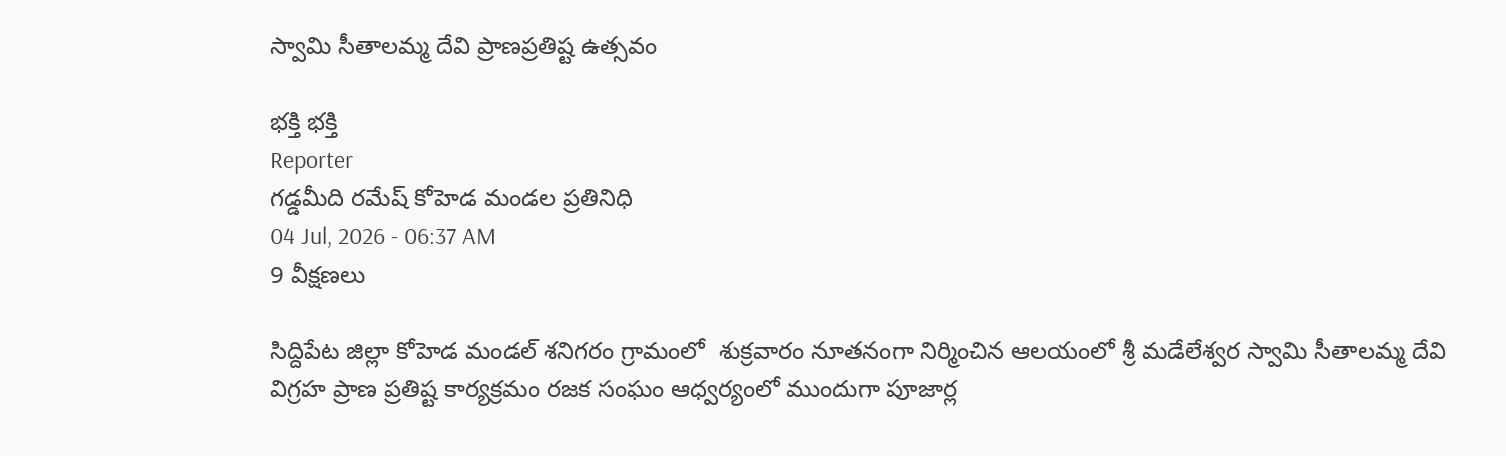స్వామి సీతాలమ్మ దేవి ప్రాణప్రతిష్ట ఉత్సవం

భక్తి భక్తి
Reporter
గడ్డమీది రమేష్ కోహెడ మండల ప్రతినిధి
04 Jul, 2026 - 06:37 AM
9 వీక్షణలు

సిద్దిపేట జిల్లా కోహెడ మండల్ శనిగరం గ్రామంలో  శుక్రవారం నూతనంగా నిర్మించిన ఆలయంలో శ్రీ మడేలేశ్వర స్వామి సీతాలమ్మ దేవి విగ్రహ ప్రాణ ప్రతిష్ట కార్యక్రమం రజక సంఘం ఆధ్వర్యంలో ముందుగా పూజార్ల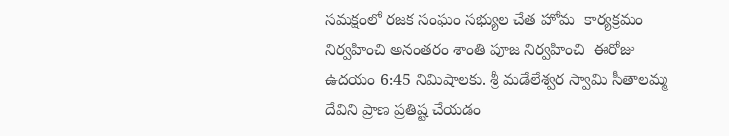సమక్షంలో రజక సంఘం సభ్యుల చేత హోమ  కార్యక్రమం నిర్వహించి అనంతరం శాంతి పూజ నిర్వహించి  ఈరోజు ఉదయం 6:45 నిమిషాలకు. శ్రీ మడేలేశ్వర స్వామి సీతాలమ్మ దేవిని ప్రాణ ప్రతిష్ట చేయడం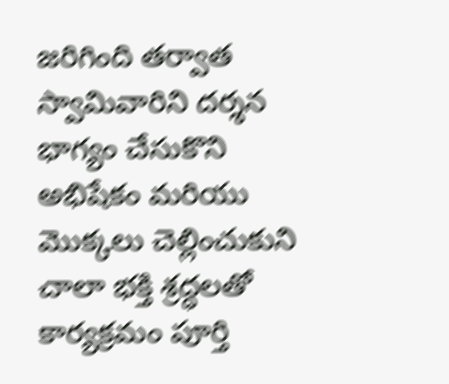జరిగింది తర్వాత స్వామివారిని దర్శన భాగ్యం చేసుకొని అభిషేకం మరియు  మొక్కలు చెల్లించుకుని చాలా భక్తి శ్రద్ధలతో కార్యక్రమం పూర్తి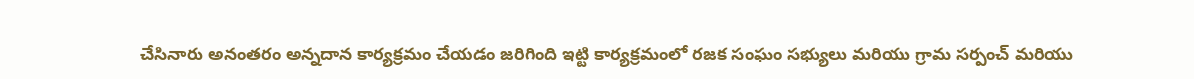చేసినారు అనంతరం అన్నదాన కార్యక్రమం చేయడం జరిగింది ఇట్టి కార్యక్రమంలో రజక సంఘం సభ్యులు మరియు గ్రామ సర్పంచ్ మరియు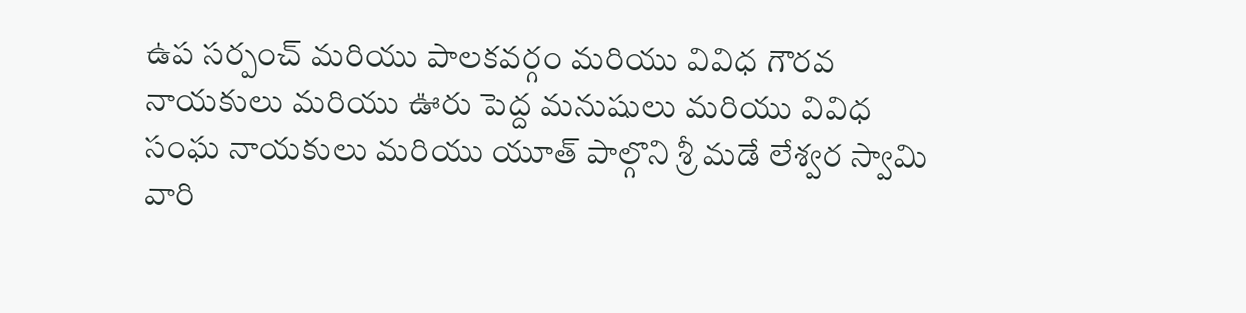ఉప సర్పంచ్ మరియు పాలకవర్గం మరియు వివిధ గౌరవ నాయకులు మరియు ఊరు పెద్ద మనుషులు మరియు వివిధ సంఘ నాయకులు మరియు యూత్ పాల్గొని శ్రీ మడే లేశ్వర స్వామి వారి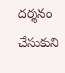దర్శనం చేసుకుని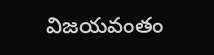విజయవంతం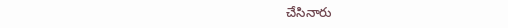చేసినారు